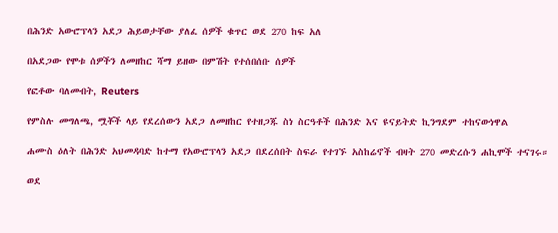በሕንድ አውሮፕላን አደጋ ሕይወታቸው ያለፈ ሰዎች ቁጥር ወደ 270 ከፍ አለ

በአደጋው የሞቱ ሰዎችን ለመዘከር ሻማ ይዘው በምሽት የተሰበሰቡ ሰዎች

የፎቶው ባለመብት, Reuters

የምስሉ መግለጫ, ሟቾች ላይ የደረሰውን አደጋ ለመዘከር የተዘጋጁ ስነ ስርዓቶች በሕንድ እና ዩናይትድ ኪንግደም ተከናውነዋል

ሐሙስ ዕለት በሕንድ አህመዳባድ ከተማ የአውሮፕላን አደጋ በደረሰበት ስፍራ የተገኙ አስከሬኖች ብዛት 270 መድረሱን ሐኪሞች ተናገሩ።

ወደ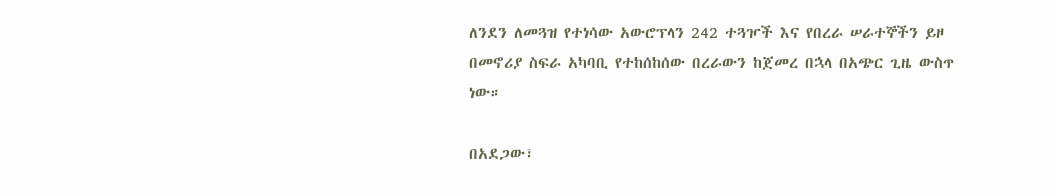ለንደን ለመጓዝ የተነሳው አውሮፕላን 242 ተጓዦች እና የበረራ ሠራተኞችን ይዞ በመኖሪያ ስፍራ አካባቢ የተከሰከሰው በረራውን ከጀመረ በኋላ በአጭር ጊዜ ውስጥ ነው።

በአደጋው፣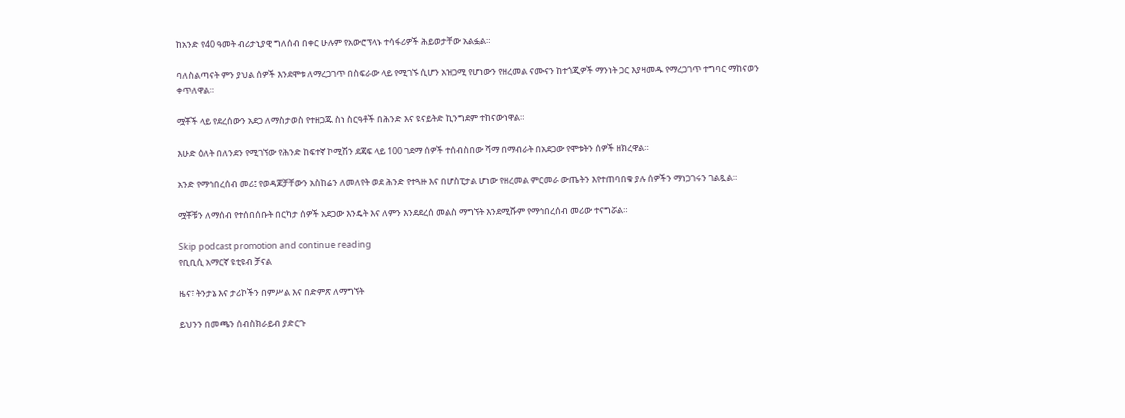ከአንድ የ40 ዓመት ብሪታኒያዊ ግለሰብ በቀር ሁሉም የአውሮፕላኑ ተሳፋሪዎች ሕይወታቸው አልፏል።

ባለስልጣናት ምን ያህል ሰዎች እንደሞቱ ለማረጋገጥ በስፍራው ላይ የሚገኙ ሲሆን አዝጋሚ የሆነውን የዘረመል ናሙናን ከተጎጂዎች ማንነት ጋር እያዛመዱ የማረጋገጥ ተግባር ማከናወን ቀጥለዋል።

ሟቾች ላይ የደረሰውን አደጋ ለማስታወስ የተዘጋጁ ስነ ስርዓቶች በሕንድ እና ዩናይትድ ኪንግደም ተከናውነዋል።

እሁድ ዕለት በለንደን የሚገኘው የሕንድ ከፍተኛ ኮሚሽን ደጃፍ ላይ 100 ገደማ ሰዎች ተሰብስበው ሻማ በማብራት በአደጋው የሞቱትን ሰዎች ዘክረዋል።

አንድ የማኅበረሰብ መሪ፤ የወዳጆቻቸውን አስከሬን ለመለየት ወደ ሕንድ የተጓዙ እና በሆስፒታል ሆነው የዘረመል ምርመራ ውጤትን እየተጠባበቁ ያሉ ሰዎችን ማነጋገሩን ገልጿል።

ሟቾቹን ለማሰብ የተሰበሰቡት በርካታ ሰዎች አደጋው እንዴት እና ለምን እንደደረሰ መልስ ማግኘት እንደሚሹም የማኅበረሰብ መሪው ተናግሯል።

Skip podcast promotion and continue reading
የቢቢሲ አማርኛ ዩቲዩብ ቻናል

ዜና፣ ትንታኔ እና ታሪኮችን በምሥል እና በድምጽ ለማግኘት

ይህንን በመጫን ሰብስክራይብ ያድርጉ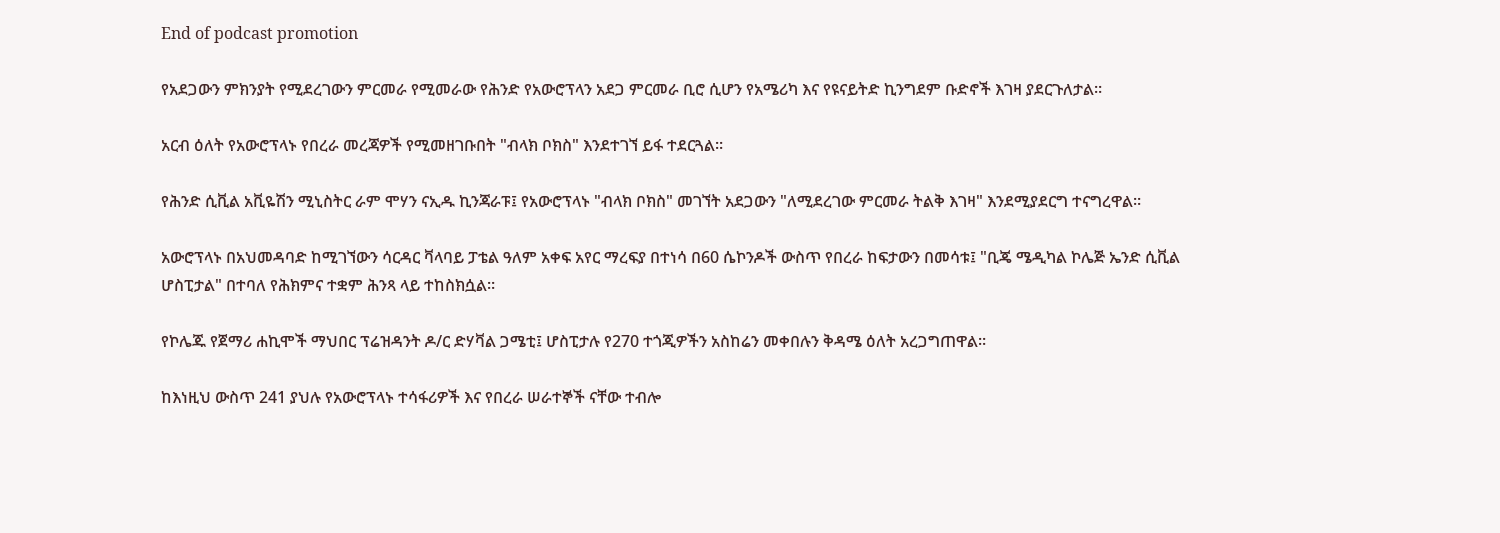End of podcast promotion

የአደጋውን ምክንያት የሚደረገውን ምርመራ የሚመራው የሕንድ የአውሮፕላን አደጋ ምርመራ ቢሮ ሲሆን የአሜሪካ እና የዩናይትድ ኪንግደም ቡድኖች እገዛ ያደርጉለታል።

አርብ ዕለት የአውሮፕላኑ የበረራ መረጃዎች የሚመዘገቡበት "ብላክ ቦክስ" እንደተገኘ ይፋ ተደርጓል።

የሕንድ ሲቪል አቪዬሽን ሚኒስትር ራም ሞሃን ናኢዱ ኪንጃራፑ፤ የአውሮፕላኑ "ብላክ ቦክስ" መገኘት አደጋውን "ለሚደረገው ምርመራ ትልቅ እገዛ" እንደሚያደርግ ተናግረዋል።

አውሮፕላኑ በአህመዳባድ ከሚገኘውን ሳርዳር ቫላባይ ፓቴል ዓለም አቀፍ አየር ማረፍያ በተነሳ በ60 ሴኮንዶች ውስጥ የበረራ ከፍታውን በመሳቱ፤ "ቢጄ ሜዲካል ኮሌጅ ኤንድ ሲቪል ሆስፒታል" በተባለ የሕክምና ተቋም ሕንጻ ላይ ተከስክሷል።

የኮሌጁ የጀማሪ ሐኪሞች ማህበር ፕሬዝዳንት ዶ/ር ድሃቫል ጋሜቲ፤ ሆስፒታሉ የ270 ተጎጂዎችን አስከሬን መቀበሉን ቅዳሜ ዕለት አረጋግጠዋል።

ከእነዚህ ውስጥ 241 ያህሉ የአውሮፕላኑ ተሳፋሪዎች እና የበረራ ሠራተኞች ናቸው ተብሎ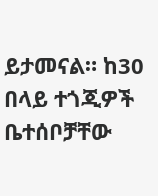ይታመናል። ከ30 በላይ ተጎጂዎች ቤተሰቦቻቸው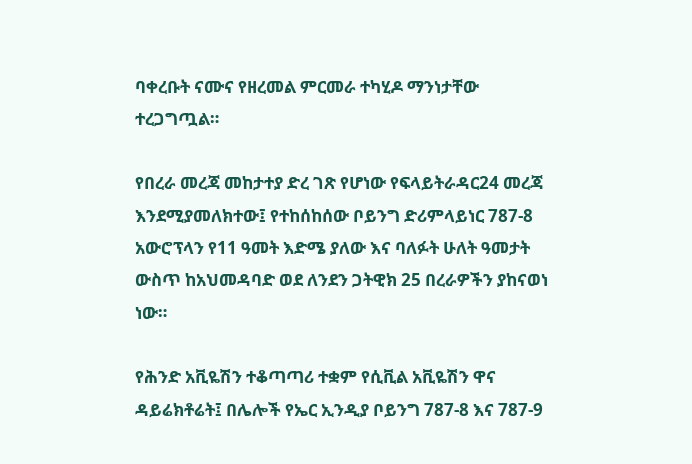ባቀረቡት ናሙና የዘረመል ምርመራ ተካሂዶ ማንነታቸው ተረጋግጧል።

የበረራ መረጃ መከታተያ ድረ ገጽ የሆነው የፍላይትራዳር24 መረጃ እንደሚያመለክተው፤ የተከሰከሰው ቦይንግ ድሪምላይነር 787-8 አውሮፕላን የ11 ዓመት እድሜ ያለው እና ባለፉት ሁለት ዓመታት ውስጥ ከአህመዳባድ ወደ ለንደን ጋትዊክ 25 በረራዎችን ያከናወነ ነው።

የሕንድ አቪዬሽን ተቆጣጣሪ ተቋም የሲቪል አቪዬሽን ዋና ዳይሬክቶሬት፤ በሌሎች የኤር ኢንዲያ ቦይንግ 787-8 እና 787-9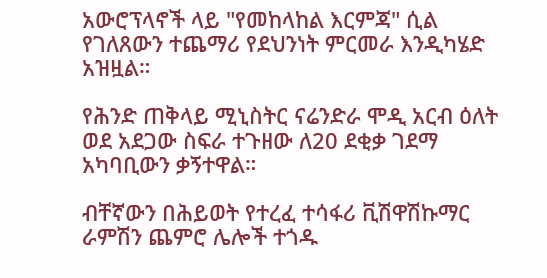አውሮፕላኖች ላይ "የመከላከል እርምጃ" ሲል የገለጸውን ተጨማሪ የደህንነት ምርመራ እንዲካሄድ አዝዟል።

የሕንድ ጠቅላይ ሚኒስትር ናሬንድራ ሞዲ አርብ ዕለት ወደ አደጋው ስፍራ ተጉዘው ለ20 ደቂቃ ገደማ አካባቢውን ቃኝተዋል።

ብቸኛውን በሕይወት የተረፈ ተሳፋሪ ቪሽዋሽኩማር ራምሽን ጨምሮ ሌሎች ተጎዱ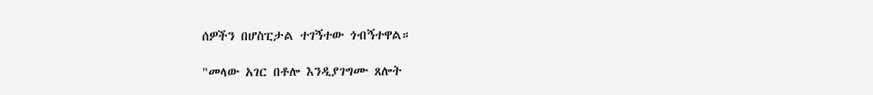ሰዎችን በሆስፒታል ተገኝተው ጎብኝተዋል።

"መላው አገር በቶሎ እንዲያገግሙ ጸሎት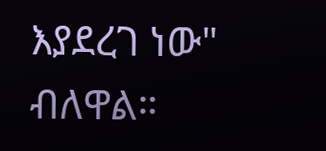እያደረገ ነው" ብለዋል።